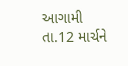આગામી તા.12 માર્ચને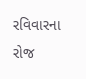રવિવારના રોજ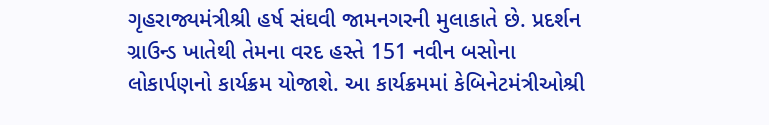ગૃહરાજ્યમંત્રીશ્રી હર્ષ સંઘવી જામનગરની મુલાકાતે છે. પ્રદર્શન
ગ્રાઉન્ડ ખાતેથી તેમના વરદ હસ્તે 151 નવીન બસોના લોકાર્પણનો કાર્યક્રમ યોજાશે. આ કાર્યક્રમમાં કેબિનેટમંત્રીઓશ્રી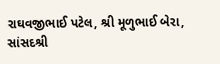રાઘવજીભાઈ પટેલ, શ્રી મૂળુભાઈ બેરા, સાંસદશ્રી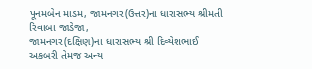પૂનમબેન માડમ, જામનગર(ઉત્તર)ના ધારાસભ્ય શ્રીમતી રિવાબા જાડેજા,
જામનગર(દક્ષિણ)ના ધારાસભ્ય શ્રી દિવ્યેશભાઈ અકબરી તેમજ અન્ય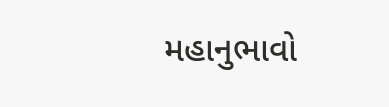મહાનુભાવો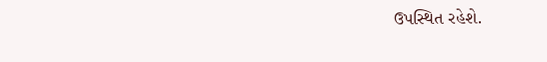ઉપસ્થિત રહેશે.